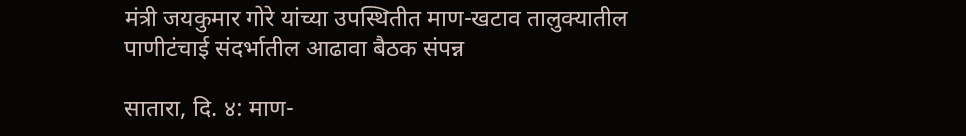मंत्री जयकुमार गोरे यांच्या उपस्थितीत माण-खटाव तालुक्यातील पाणीटंचाई संदर्भातील आढावा बैठक संपन्न

सातारा, दि. ४: माण-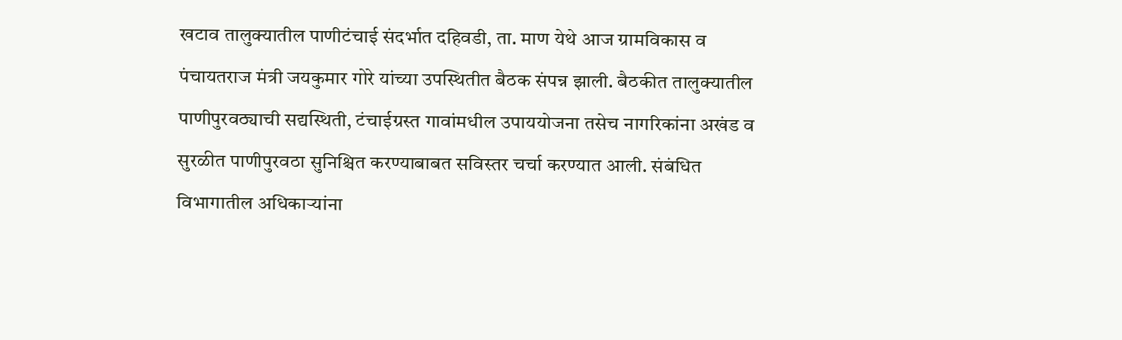खटाव तालुक्यातील पाणीटंचाई संदर्भात दहिवडी, ता. माण येथे आज ग्रामविकास व पंचायतराज मंत्री जयकुमार गोरे यांच्या उपस्थितीत बैठक संपन्न झाली. बैठकीत तालुक्यातील पाणीपुरवठ्याची सद्यस्थिती, टंचाईग्रस्त गावांमधील उपाययोजना तसेच नागरिकांना अखंड व सुरळीत पाणीपुरवठा सुनिश्चित करण्याबाबत सविस्तर चर्चा करण्यात आली. संबंधित विभागातील अधिकाऱ्यांना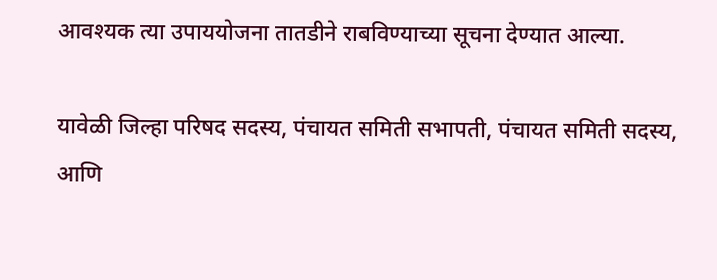आवश्यक त्या उपाययोजना तातडीने राबविण्याच्या सूचना देण्यात आल्या.

यावेळी जिल्हा परिषद सदस्य, पंचायत समिती सभापती, पंचायत समिती सदस्य, आणि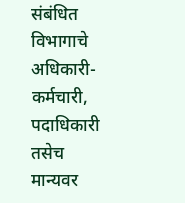संबंधित विभागाचे अधिकारी-कर्मचारी, पदाधिकारी तसेच मान्यवर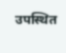उपस्थित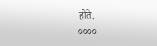होते.
००००